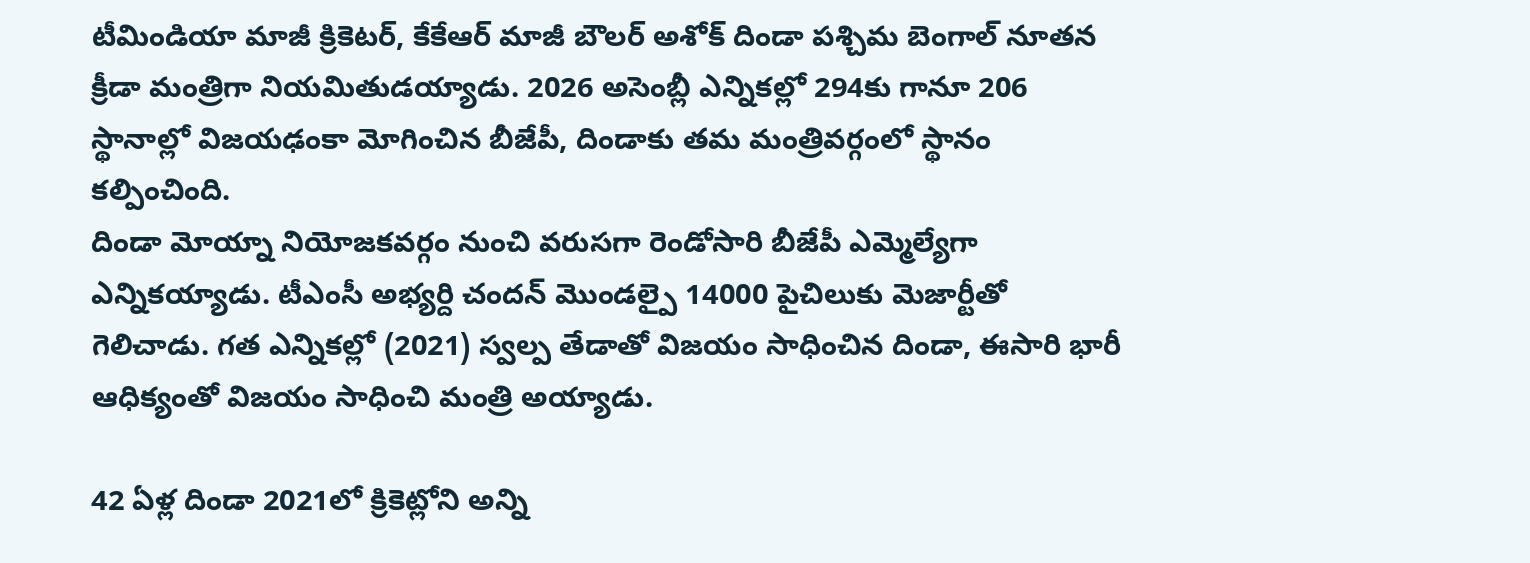టీమిండియా మాజీ క్రికెటర్, కేకేఆర్ మాజీ బౌలర్ అశోక్ దిండా పశ్చిమ బెంగాల్ నూతన క్రీడా మంత్రిగా నియమితుడయ్యాడు. 2026 అసెంబ్లీ ఎన్నికల్లో 294కు గానూ 206 స్థానాల్లో విజయఢంకా మోగించిన బీజేపీ, దిండాకు తమ మంత్రివర్గంలో స్థానం కల్పించింది.
దిండా మోయ్నా నియోజకవర్గం నుంచి వరుసగా రెండోసారి బీజేపీ ఎమ్మెల్యేగా ఎన్నికయ్యాడు. టీఎంసీ అభ్యర్ది చందన్ మొండల్పై 14000 పైచిలుకు మెజార్టీతో గెలిచాడు. గత ఎన్నికల్లో (2021) స్వల్ప తేడాతో విజయం సాధించిన దిండా, ఈసారి భారీ ఆధిక్యంతో విజయం సాధించి మంత్రి అయ్యాడు.

42 ఏళ్ల దిండా 2021లో క్రికెట్లోని అన్ని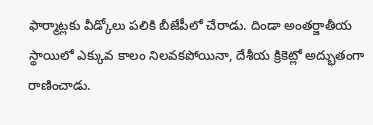ఫార్మాట్లకు వీడ్కోలు పలికి బీజేపీలో చేరాడు. దిండా అంతర్జాతీయ స్థాయిలో ఎక్కువ కాలం నిలవకపోయినా, దేశీయ క్రికెట్లో అద్భుతంగా రాణించాడు.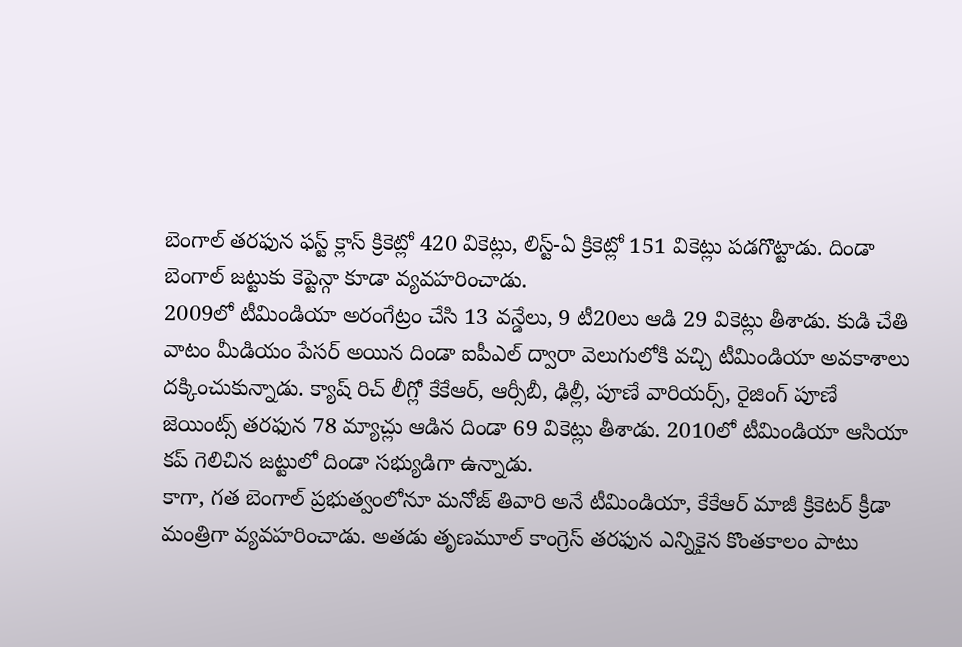బెంగాల్ తరఫున ఫస్ట్ క్లాస్ క్రికెట్లో 420 వికెట్లు, లిస్ట్-ఏ క్రికెట్లో 151 వికెట్లు పడగొట్టాడు. దిండా బెంగాల్ జట్టుకు కెప్టెన్గా కూడా వ్యవహరించాడు.
2009లో టీమిండియా అరంగేట్రం చేసి 13 వన్డేలు, 9 టీ20లు ఆడి 29 వికెట్లు తీశాడు. కుడి చేతి వాటం మీడియం పేసర్ అయిన దిండా ఐపీఎల్ ద్వారా వెలుగులోకి వచ్చి టీమిండియా అవకాశాలు దక్కించుకున్నాడు. క్యాష్ రిచ్ లీగ్లో కేకేఆర్, ఆర్సీబీ, ఢిల్లీ, పూణే వారియర్స్, రైజింగ్ పూణే జెయింట్స్ తరఫున 78 మ్యాచ్లు ఆడిన దిండా 69 వికెట్లు తీశాడు. 2010లో టీమిండియా ఆసియా కప్ గెలిచిన జట్టులో దిండా సభ్యుడిగా ఉన్నాడు.
కాగా, గత బెంగాల్ ప్రభుత్వంలోనూ మనోజ్ తివారి అనే టీమిండియా, కేకేఆర్ మాజీ క్రికెటర్ క్రీడా మంత్రిగా వ్యవహరించాడు. అతడు తృణమూల్ కాంగ్రెస్ తరఫున ఎన్నికైన కొంతకాలం పాటు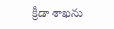క్రీడా శాఖను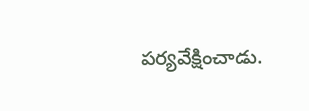పర్యవేక్షించాడు.